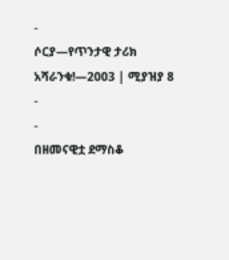-
ሶርያ—የጥንታዊ ታሪክ አሻራንቁ!—2003 | ሚያዝያ 8
-
-
በዘመናዊቷ ደማስቆ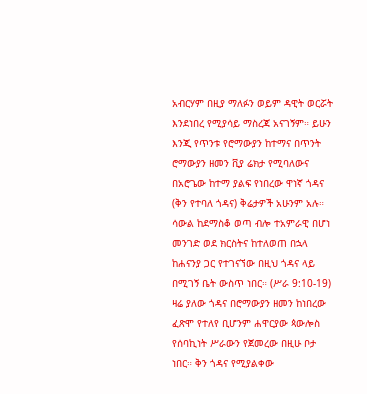አብርሃም በዚያ ማለፉን ወይም ዳዊት ወርሯት እንደነበረ የሚያሳይ ማስረጃ አናገኝም። ይሁን እንጂ የጥንቱ የሮማውያን ከተማና በጥንት ሮማውያን ዘመን ቪያ ሬክታ የሚባለውና በአሮጌው ከተማ ያልፍ የነበረው ዋነኛ ጎዳና (ቅን የተባለ ጎዳና) ቅሬታዎች አሁንም አሉ። ሳውል ከደማስቆ ወጣ ብሎ ተአምራዊ በሆነ መንገድ ወደ ክርስትና ከተለወጠ በኋላ ከሐናንያ ጋር የተገናኘው በዚህ ጎዳና ላይ በሚገኝ ቤት ውስጥ ነበር። (ሥራ 9:10-19) ዛሬ ያለው ጎዳና በሮማውያን ዘመን ከነበረው ፈጽሞ የተለየ ቢሆንም ሐዋርያው ጳውሎስ የሰባኪነት ሥራውን የጀመረው በዚሁ ቦታ ነበር። ቅን ጎዳና የሚያልቀው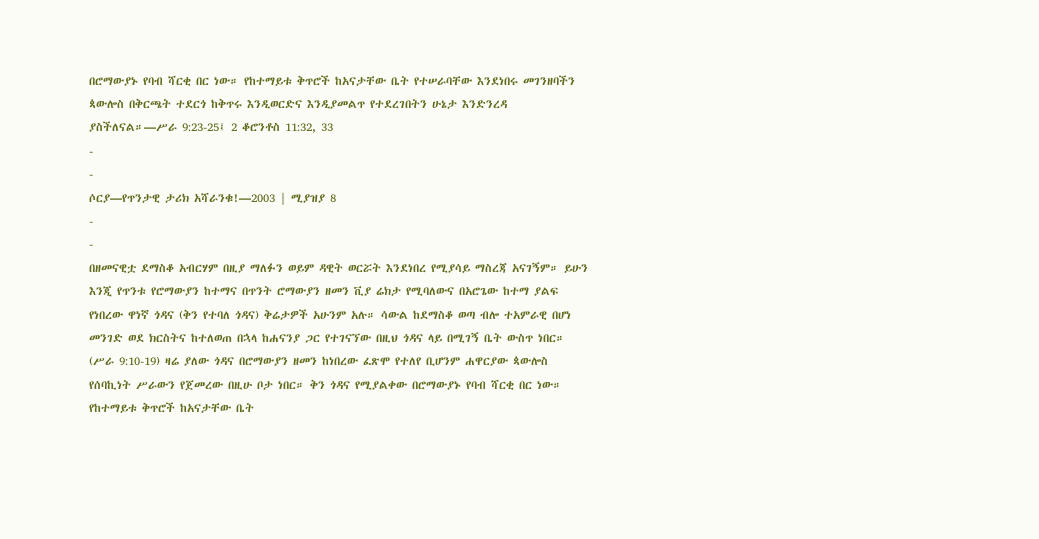በሮማውያኑ የባብ ሻርቂ በር ነው። የከተማይቱ ቅጥሮች ከአናታቸው ቤት የተሠራባቸው እንደነበሩ መገንዘባችን ጳውሎስ በቅርጫት ተደርጎ ከቅጥሩ እንዲወርድና እንዲያመልጥ የተደረገበትን ሁኔታ እንድንረዳ ያስችለናል።—ሥራ 9:23-25፤ 2 ቆሮንቶስ 11:32, 33
-
-
ሶርያ—የጥንታዊ ታሪክ አሻራንቁ!—2003 | ሚያዝያ 8
-
-
በዘመናዊቷ ደማስቆ አብርሃም በዚያ ማለፉን ወይም ዳዊት ወርሯት እንደነበረ የሚያሳይ ማስረጃ አናገኝም። ይሁን እንጂ የጥንቱ የሮማውያን ከተማና በጥንት ሮማውያን ዘመን ቪያ ሬክታ የሚባለውና በአሮጌው ከተማ ያልፍ የነበረው ዋነኛ ጎዳና (ቅን የተባለ ጎዳና) ቅሬታዎች አሁንም አሉ። ሳውል ከደማስቆ ወጣ ብሎ ተአምራዊ በሆነ መንገድ ወደ ክርስትና ከተለወጠ በኋላ ከሐናንያ ጋር የተገናኘው በዚህ ጎዳና ላይ በሚገኝ ቤት ውስጥ ነበር። (ሥራ 9:10-19) ዛሬ ያለው ጎዳና በሮማውያን ዘመን ከነበረው ፈጽሞ የተለየ ቢሆንም ሐዋርያው ጳውሎስ የሰባኪነት ሥራውን የጀመረው በዚሁ ቦታ ነበር። ቅን ጎዳና የሚያልቀው በሮማውያኑ የባብ ሻርቂ በር ነው። የከተማይቱ ቅጥሮች ከአናታቸው ቤት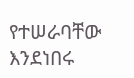የተሠራባቸው እንደነበሩ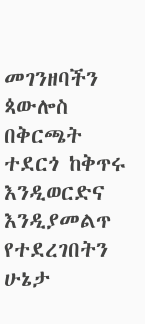መገንዘባችን ጳውሎስ በቅርጫት ተደርጎ ከቅጥሩ እንዲወርድና እንዲያመልጥ የተደረገበትን ሁኔታ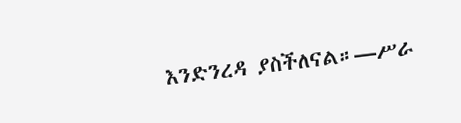እንድንረዳ ያስችለናል።—ሥራ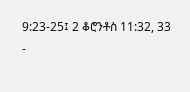9:23-25፤ 2 ቆሮንቶስ 11:32, 33
-